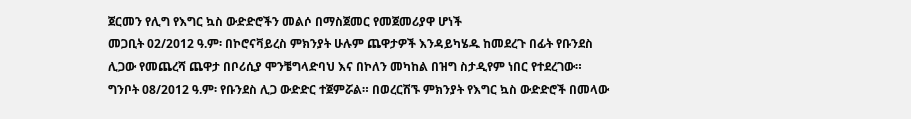ጀርመን የሊግ የእግር ኳስ ውድድሮችን መልሶ በማስጀመር የመጀመሪያዋ ሆነች
መጋቢት 02/2012 ዓ.ም፡ በኮሮናቫይረስ ምክንያት ሁሉም ጨዋታዎች እንዳይካሄዱ ከመደረጉ በፊት የቡንደስ ሊጋው የመጨረሻ ጨዋታ በቦሪሲያ ሞንቼግላድባህ እና በኮለን መካከል በዝግ ስታዲየም ነበር የተደረገው።
ግንቦት 08/2012 ዓ.ም፡ የቡንደስ ሊጋ ውድድር ተጀምሯል። በወረርሽኙ ምክንያት የእግር ኳስ ውድድሮች በመላው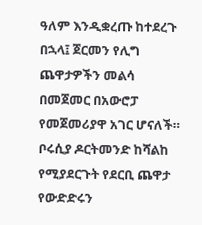ዓለም እንዲቋረጡ ከተደረጉ በኋላ፤ ጀርመን የሊግ ጨዋታዎችን መልሳ በመጀመር በአውሮፓ የመጀመሪያዋ አገር ሆናለች። ቦሩሲያ ዶርትመንድ ከሻልከ የሚያደርጉት የደርቢ ጨዋታ የውድድሩን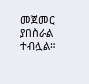መጀመር ያበስራል ተብሏል።